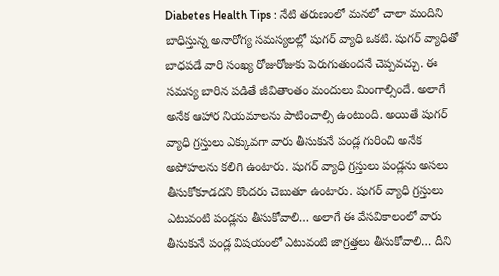Diabetes Health Tips : నేటి తరుణంలో మనలో చాలా మందిని బాధిస్తున్న అనారోగ్య సమస్యలల్లో షుగర్ వ్యాధి ఒకటి. షుగర్ వ్యాధితో బాధపడే వారి సంఖ్య రోజురోజుకు పెరుగుతుందనే చెప్పవచ్చు. ఈ సమస్య బారిన పడితే జీవితాంతం మందులు మింగాల్సిందే. అలాగే అనేక ఆహార నియమాలను పాటించాల్సి ఉంటుంది. అయితే షుగర్ వ్యాధి గ్రస్తులు ఎక్కువగా వారు తీసుకునే పండ్ల గురించి అనేక అపోహలను కలిగి ఉంటారు. షుగర్ వ్యాధి గ్రస్తులు పండ్లను అసలు తీసుకోకూడదని కొందరు చెబుతూ ఉంటారు. షుగర్ వ్యాధి గ్రస్తులు ఎటువంటి పండ్లను తీసుకోవాలి… అలాగే ఈ వేసవికాలంలో వారు తీసుకునే పండ్ల విషయంలో ఎటువంటి జాగ్రత్తలు తీసుకోవాలి… దీని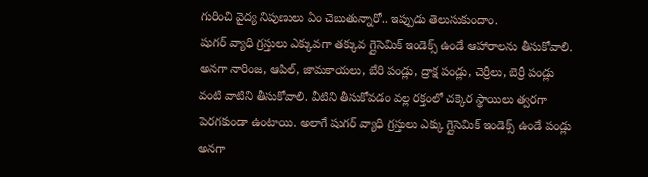గురించి వైద్య నిపుణులు ఏం చెబుతున్నారో.. ఇప్పుడు తెలుసుకుందాం.
షుగర్ వ్యాధి గ్రస్తులు ఎక్కువగా తక్కువ గ్లైసెమిక్ ఇండెక్స్ ఉండే ఆహారాలను తీసుకోవాలి. అనగా నారింజ, ఆపిల్, జామకాయలు, బేరి పండ్లు, ద్రాక్ష పండ్లు, చెర్రీలు, బెర్రీ పండ్లు వంటి వాటిని తీసుకోవాలి. వీటిని తీసుకోవడం వల్ల రక్తంలో చక్కెర స్థాయిలు త్వరగా పెరగకుండా ఉంటాయి. అలాగే షుగర్ వ్యాధి గ్రస్తులు ఎక్కు గ్లైసెమిక్ ఇండెక్స్ ఉండే పండ్లు అనగా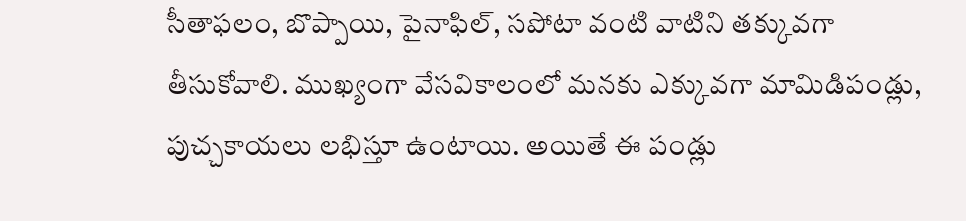సీతాఫలం, బొప్పాయి, పైనాఫిల్, సపోటా వంటి వాటిని తక్కువగా తీసుకోవాలి. ముఖ్యంగా వేసవికాలంలో మనకు ఎక్కువగా మామిడిపండ్లు, పుచ్చకాయలు లభిస్తూ ఉంటాయి. అయితే ఈ పండ్లు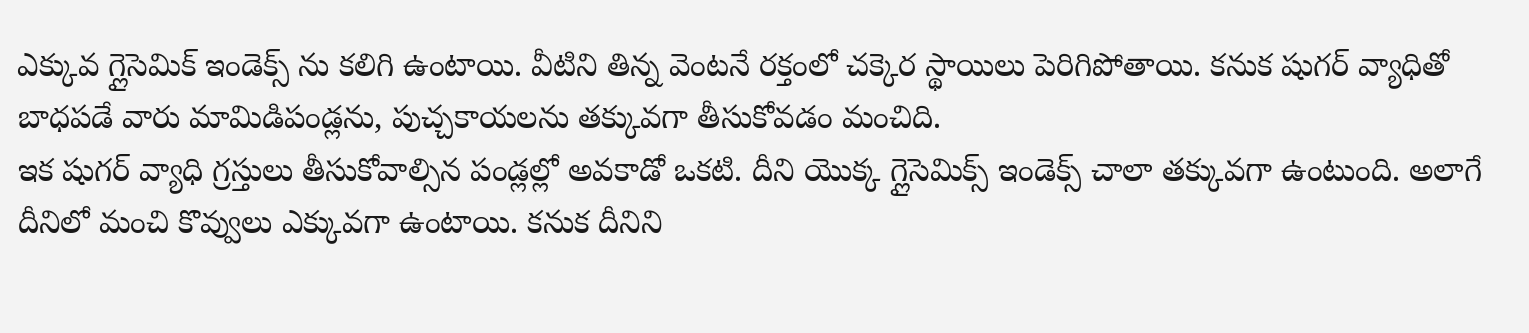ఎక్కువ గ్లైసెమిక్ ఇండెక్స్ ను కలిగి ఉంటాయి. వీటిని తిన్న వెంటనే రక్తంలో చక్కెర స్థాయిలు పెరిగిపోతాయి. కనుక షుగర్ వ్యాధితో బాధపడే వారు మామిడిపండ్లను, పుచ్చకాయలను తక్కువగా తీసుకోవడం మంచిది.
ఇక షుగర్ వ్యాధి గ్రస్తులు తీసుకోవాల్సిన పండ్లల్లో అవకాడో ఒకటి. దీని యొక్క గ్లైసెమిక్స్ ఇండెక్స్ చాలా తక్కువగా ఉంటుంది. అలాగే దీనిలో మంచి కొవ్వులు ఎక్కువగా ఉంటాయి. కనుక దీనిని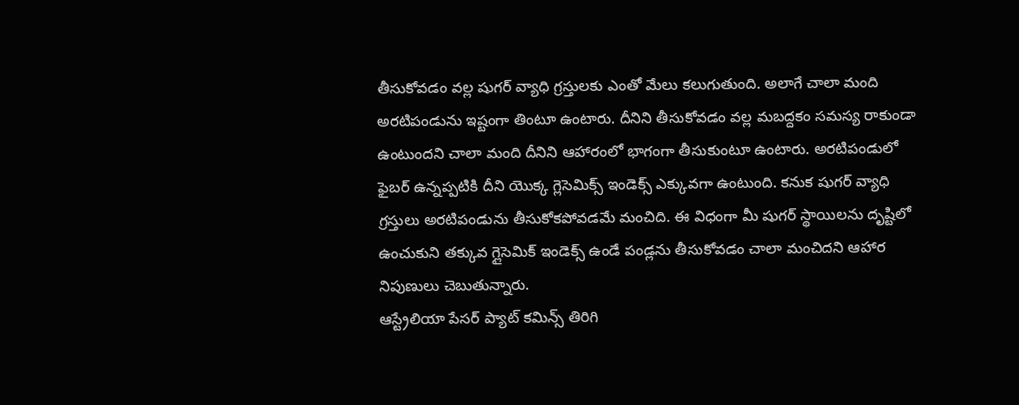తీసుకోవడం వల్ల షుగర్ వ్యాధి గ్రస్తులకు ఎంతో మేలు కలుగుతుంది. అలాగే చాలా మంది అరటిపండును ఇష్టంగా తింటూ ఉంటారు. దీనిని తీసుకోవడం వల్ల మబద్దకం సమస్య రాకుండా ఉంటుందని చాలా మంది దీనిని ఆహారంలో భాగంగా తీసుకుంటూ ఉంటారు. అరటిపండులో ఫైబర్ ఉన్నప్పటికి దీని యొక్క గ్లెసెమిక్స్ ఇండెక్స్ ఎక్కువగా ఉంటుంది. కనుక షుగర్ వ్యాధి గ్రస్తులు అరటిపండును తీసుకోకపోవడమే మంచిది. ఈ విధంగా మీ షుగర్ స్థాయిలను దృష్టిలో ఉంచుకుని తక్కువ గ్లైసెమిక్ ఇండెక్స్ ఉండే పండ్లను తీసుకోవడం చాలా మంచిదని ఆహార నిపుణులు చెబుతున్నారు.
ఆస్ట్రేలియా పేసర్ ప్యాట్ కమిన్స్ తిరిగి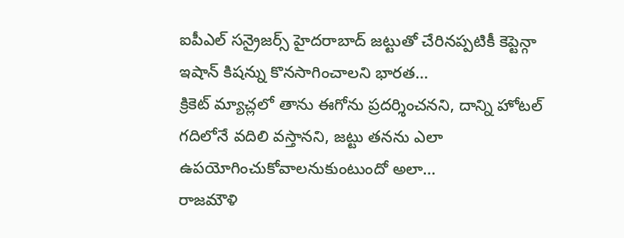ఐపీఎల్ సన్రైజర్స్ హైదరాబాద్ జట్టుతో చేరినప్పటికీ కెప్టెన్గా ఇషాన్ కిషన్ను కొనసాగించాలని భారత…
క్రికెట్ మ్యాచ్లలో తాను ఈగోను ప్రదర్శించనని, దాన్ని హోటల్ గదిలోనే వదిలి వస్తానని, జట్టు తనను ఎలా ఉపయోగించుకోవాలనుకుంటుందో అలా…
రాజమౌళి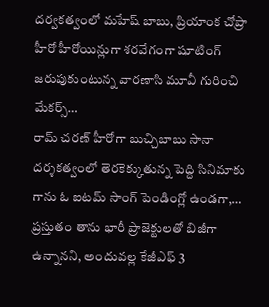దర్వకత్వంలో మహేష్ బాబు, ప్రియాంక చోప్రా హీరో హీరోయిన్లుగా శరవేగంగా షూటింగ్ జరుపుకుంటున్న వారణాసి మూవీ గురించి మేకర్స్…
రామ్ చరణ్ హీరోగా బుచ్చిబాబు సానా దర్శకత్వంలో తెరకెక్కుతున్న పెద్ది సినిమాకు గాను ఓ ఐటమ్ సాంగ్ పెండింగ్లో ఉండగా,…
ప్రస్తుతం తాను భారీ ప్రాజెక్టులతో బిజీగా ఉన్నానని, అందువల్ల కేజీఎఫ్ 3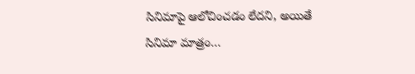సినిమాపై ఆలోచించడం లేదని, అయితే సినిమా మాత్రం…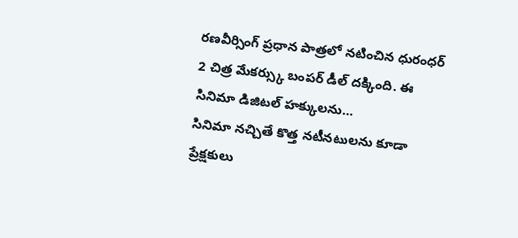రణవీర్సింగ్ ప్రధాన పాత్రలో నటించిన ధురంధర్ 2 చిత్ర మేకర్స్కు బంపర్ డీల్ దక్కింది. ఈ సినిమా డిజిటల్ హక్కులను…
సినిమా నచ్చితే కొత్త నటీనటులను కూడా ప్రేక్షకులు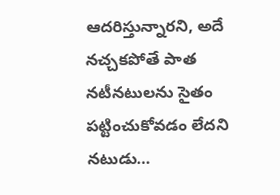ఆదరిస్తున్నారని, అదే నచ్చకపోతే పాత నటీనటులను సైతం పట్టించుకోవడం లేదని నటుడు…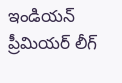ఇండియన్ ప్రీమియర్ లీగ్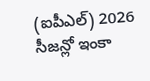(ఐపీఎల్) 2026 సీజన్లో ఇంకా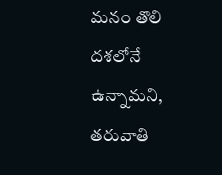మనం తొలి దశలోనే ఉన్నామని, తరువాతి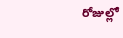రోజుల్లో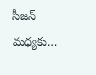సీజన్ మధ్యకు…